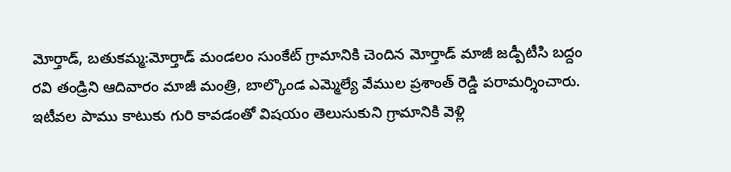మోర్తాడ్, బతుకమ్మ:మోర్తాడ్ మండలం సుంకేట్ గ్రామానికి చెందిన మోర్తాడ్ మాజీ జడ్పీటీసి బద్దం రవి తండ్రిని ఆదివారం మాజీ మంత్రి, బాల్కొండ ఎమ్మెల్యే వేముల ప్రశాంత్ రెడ్డి పరామర్శించారు. ఇటీవల పాము కాటుకు గురి కావడంతో విషయం తెలుసుకుని గ్రామానికి వెళ్లి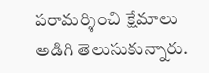పరామర్శించి క్షేమాలు అడిగి తెలుసుకున్నారు.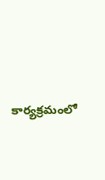కార్యక్రమంలో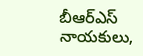బీఆర్ఎస్ నాయకులు,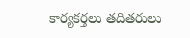కార్యకర్తలు తదితరులు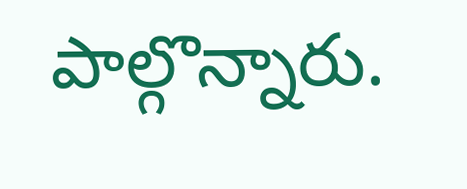పాల్గొన్నారు.